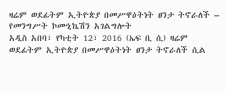ዛሬም ወደፊትም ኢትዮጵያ በመሥዋዕትነት ፀንታ ትኖራለች – የመንግሥት ኮሙኒኬሽን አገልግሎት
አዲስ አበባ፣ የካቲት 12፣ 2016 (ኤፍ ቢ ሲ) ዛሬም ወደፊትም ኢትዮጵያ በመሥዋዕትነት ፀንታ ትኖራለች ሲል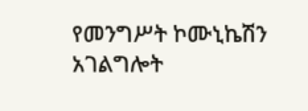የመንግሥት ኮሙኒኬሽን አገልግሎት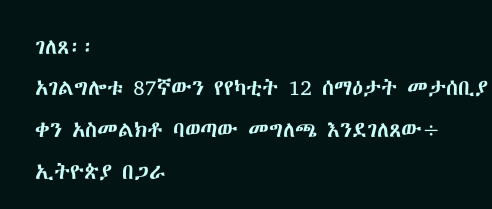ገለጸ፡፡
አገልግሎቱ 87ኛውን የየካቲት 12 ሰማዕታት መታሰቢያ ቀን አስመልክቶ ባወጣው መግለጫ እንደገለጸው÷ ኢትዮጵያ በጋራ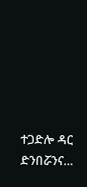ተጋድሎ ዳር ድንበሯንና…